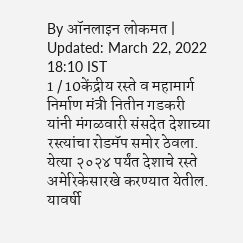By ऑनलाइन लोकमत | Updated: March 22, 2022 18:10 IST
1 / 10केंद्रीय रस्ते व महामार्ग निर्माण मंत्री नितीन गडकरी यांनी मंगळवारी संसदेत देशाच्या रस्त्यांचा रोडमॅप समोर ठेवला. येत्या २०२४ पर्यंत देशाचे रस्ते अमेरिकेसारखे करण्यात येतील. यावर्षी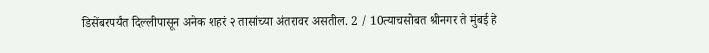डिसेंबरपर्यंत दिल्लीपासून अनेक शहरं २ तासांच्या अंतरावर असतील. 2 / 10त्याचसोबत श्रीनगर ते मुंबई हे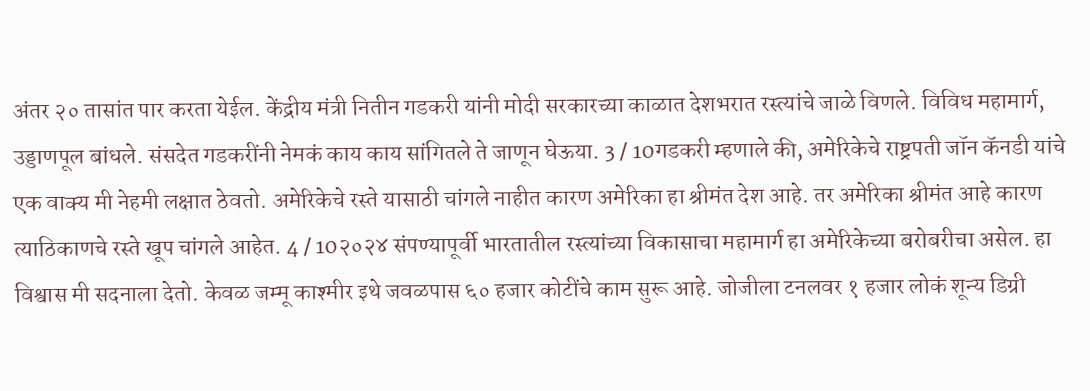अंतर २० तासांत पार करता येईल. केंद्रीय मंत्री नितीन गडकरी यांनी मोदी सरकारच्या काळात देशभरात रस्त्यांचे जाळे विणले. विविध महामार्ग, उड्डाणपूल बांधले. संसदेत गडकरींनी नेमकं काय काय सांगितले ते जाणून घेऊया. 3 / 10गडकरी म्हणाले की, अमेरिकेचे राष्ट्रपती जॉन कॅनडी यांचे एक वाक्य मी नेहमी लक्षात ठेवतो. अमेरिकेचे रस्ते यासाठी चांगले नाहीत कारण अमेरिका हा श्रीमंत देश आहे. तर अमेरिका श्रीमंत आहे कारण त्याठिकाणचे रस्ते खूप चांगले आहेत. 4 / 10२०२४ संपण्यापूर्वी भारतातील रस्त्यांच्या विकासाचा महामार्ग हा अमेरिकेच्या बरोबरीचा असेल. हा विश्वास मी सदनाला देतो. केवळ जम्मू काश्मीर इथे जवळपास ६० हजार कोटींचे काम सुरू आहे. जोजीला टनलवर १ हजार लोकं शून्य डिग्री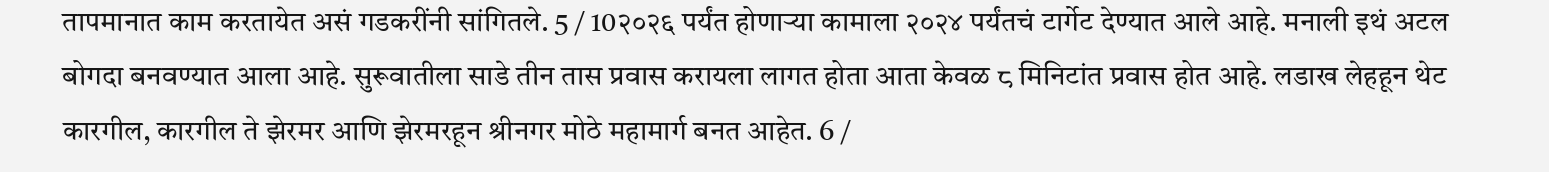तापमानात काम करतायेत असं गडकरींनी सांगितले. 5 / 10२०२६ पर्यंत होणाऱ्या कामाला २०२४ पर्यंतचं टार्गेट देण्यात आले आहे. मनाली इथं अटल बोगदा बनवण्यात आला आहे. सुरूवातीला साडे तीन तास प्रवास करायला लागत होता आता केवळ ८ मिनिटांत प्रवास होत आहे. लडाख लेहहून थेट कारगील, कारगील ते झेरमर आणि झेरमरहून श्रीनगर मोठे महामार्ग बनत आहेत. 6 /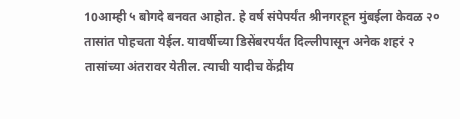10आम्ही ५ बोगदे बनवत आहोत. हे वर्ष संपेपर्यंत श्रीनगरहून मुंबईला केवळ २० तासांत पोहचता येईल. यावर्षीच्या डिसेंबरपर्यंत दिल्लीपासून अनेक शहरं २ तासांच्या अंतरावर येतील. त्याची यादीच केंद्रीय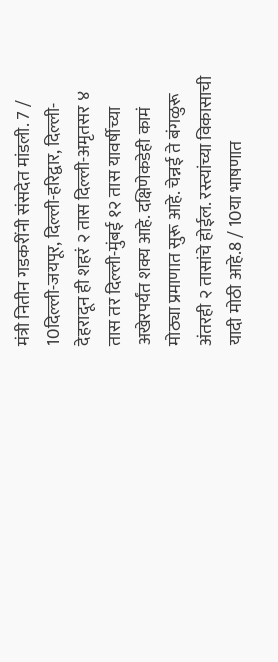मंत्री नितीन गडकरींनी संसदेत मांडली. 7 / 10दिल्ली-जयपूर, दिल्ली-हरिद्वार, दिल्ली-देहरादून ही शहरं २ तास दिल्ली-अमृतसर ४ तास तर दिल्ली-मुंबई १२ तास यावर्षीच्या अखेरपर्यंत शक्य आहे. दक्षिणेकडेही कामं मोठ्या प्रमाणात सुरू आहे. चेन्नई ते बंगळुरू अंतरही २ तासांचे होईल. रस्त्यांच्या विकासाची यादी मोठी आहे.8 / 10या भाषणात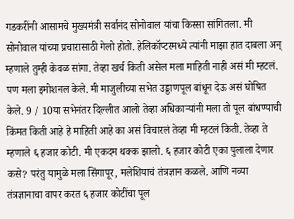गडकरींनी आसामचे मुख्यमंत्री सर्वानंद सोनोवाल यांचा किस्सा सांगितला. मी सोनोवाल यांच्या प्रचारासाठी गेलो होतो. हेलिकॉप्टरमध्ये त्यांनी माझा हात दाबला अन् म्हणाले तुम्ही केवळ सांगा. तेव्हा खर्च किती असेल मला माहिती नाही असं मी म्हटलं. पण मला इमोशनल केले. मी माजुलीच्या सभेत उड्डाणपूल बांधून देऊ असं घोषित केले. 9 / 10या सभेनंतर दिल्लीत आलो तेव्हा अधिकाऱ्यांनी मला तो पूल बांधण्याची किंमत किती आहे हे माहिती आहे का असं विचारलं तेव्हा मी म्हटलं किती. तेव्हा ते म्हणाले ६ हजार कोटी. मी एकदम थक्क झालो. ६ हजार कोटी एका पुलाला देणार कसे? परंतु यामुळे मला सिंगापूर, मलेशियाचं तंत्रज्ञान कळले. आणि नव्या तंत्रज्ञानाचा वापर करत ६ हजार कोटींचा पूल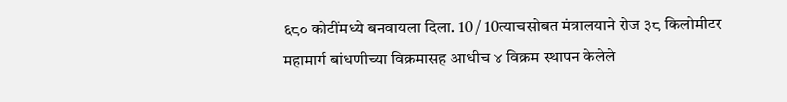६८० कोटींमध्ये बनवायला दिला. 10 / 10त्याचसोबत मंत्रालयाने रोज ३८ किलोमीटर महामार्ग बांधणीच्या विक्रमासह आधीच ४ विक्रम स्थापन केलेले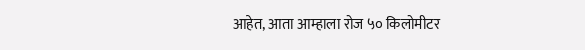आहेत, आता आम्हाला रोज ५० किलोमीटर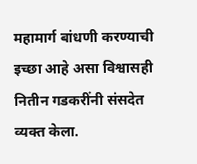महामार्ग बांधणी करण्याची इच्छा आहे असा विश्वासही नितीन गडकरींनी संसदेत व्यक्त केला.